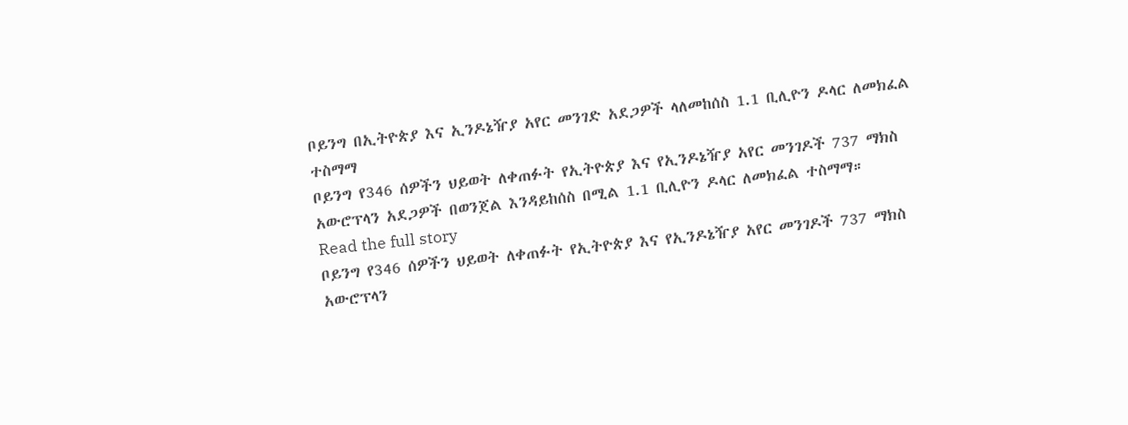ቦይንግ በኢትዮጵያ እና ኢንዶኔዥያ አየር መንገድ አደጋዎች ላለመከሰስ 1.1 ቢሊዮን ዶላር ለመክፈል ተስማማ
ቦይንግ የ346 ሰዎችን ህይወት ለቀጠፉት የኢትዮጵያ እና የኢንዶኔዥያ አየር መንገዶች 737 ማክስ አውሮፕላን አደጋዎች በወንጀል እንዳይከሰስ በሚል 1.1 ቢሊዮን ዶላር ለመክፈል ተስማማ።
Read the full story
ቦይንግ የ346 ሰዎችን ህይወት ለቀጠፉት የኢትዮጵያ እና የኢንዶኔዥያ አየር መንገዶች 737 ማክስ አውሮፕላን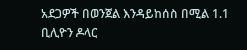አደጋዎች በወንጀል እንዳይከሰስ በሚል 1.1 ቢሊዮን ዶላር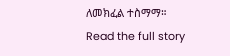ለመክፈል ተስማማ።
Read the full story